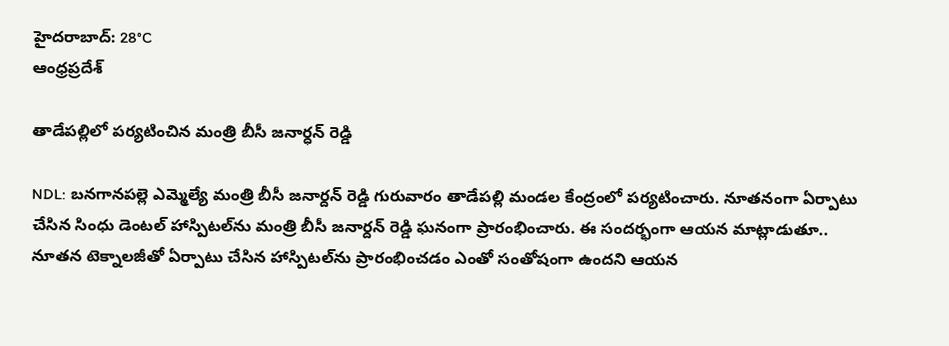హైదరాబాద్: 28°C
ఆంధ్రప్రదేశ్

తాడేపల్లిలో పర్యటించిన మంత్రి బీసీ జనార్ధన్ రెడ్డి

NDL: బనగానపల్లె ఎమ్మెల్యే మంత్రి బీసీ జనార్దన్ రెడ్డి గురువారం తాడేపల్లి మండల కేంద్రంలో పర్యటించారు. నూతనంగా ఏర్పాటు చేసిన సింధు డెంటల్ హాస్పిటల్‌ను మంత్రి బీసీ జనార్దన్ రెడ్డి ఘనంగా ప్రారంభించారు. ఈ సందర్భంగా ఆయన మాట్లాడుతూ.. నూతన టెక్నాలజీతో ఏర్పాటు చేసిన హాస్పిటల్‌ను ప్రారంభించడం ఎంతో సంతోషంగా ఉందని ఆయన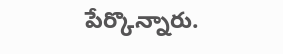పేర్కొన్నారు.